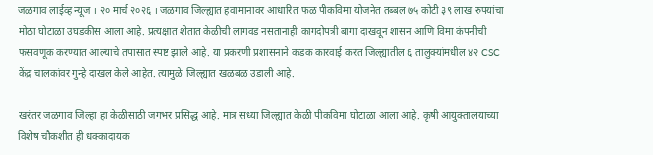जळगाव लाईव्ह न्यूज । २० मार्च २०२६ । जळगाव जिल्ह्यात हवामानावर आधारित फळ पीकविमा योजनेत तब्बल ७५ कोटी ३९ लाख रुपयांचा मोठा घोटाळा उघडकीस आला आहे. प्रत्यक्षात शेतात केळीची लागवड नसतानाही कागदोपत्री बागा दाखवून शासन आणि विमा कंपनीची फसवणूक करण्यात आल्याचे तपासात स्पष्ट झाले आहे. या प्रकरणी प्रशासनाने कडक कारवाई करत जिल्ह्यातील ६ तालुक्यांमधील ४२ CSC केंद्र चालकांवर गुन्हे दाखल केले आहेत. त्यामुळे जिल्ह्यात खळबळ उडाली आहे.

खरंतर जळगाव जिल्हा हा केळीसाठी जगभर प्रसिद्ध आहे. मात्र सध्या जिल्ह्यात केळी पीकविमा घोटाळा आला आहे. कृषी आयुक्तालयाच्या विशेष चौकशीत ही धक्कादायक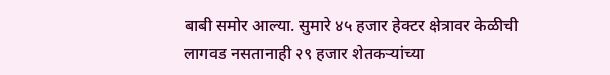बाबी समोर आल्या. सुमारे ४५ हजार हेक्टर क्षेत्रावर केळीची लागवड नसतानाही २९ हजार शेतकऱ्यांच्या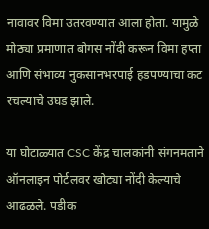नावावर विमा उतरवण्यात आला होता. यामुळे मोठ्या प्रमाणात बोगस नोंदी करून विमा हप्ता आणि संभाव्य नुकसानभरपाई हडपण्याचा कट रचल्याचे उघड झाले.

या घोटाळ्यात CSC केंद्र चालकांनी संगनमताने ऑनलाइन पोर्टलवर खोट्या नोंदी केल्याचे आढळले. पडीक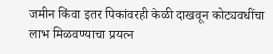जमीन किंवा इतर पिकांवरही केळी दाखवून कोट्यवधींचा लाभ मिळवण्याचा प्रयत्न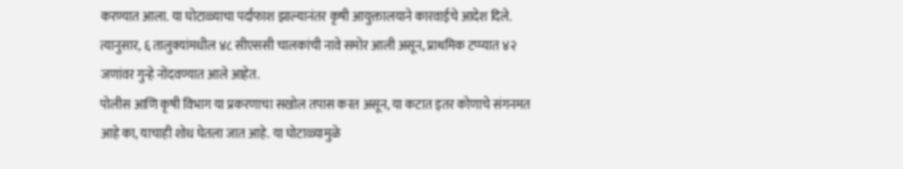करण्यात आला. या घोटाळ्याचा पर्दाफाश झाल्यानंतर कृषी आयुक्तालयाने कारवाईचे आदेश दिले. त्यानुसार, ६ तालुक्यांमधील ४८ सीएससी चालकांची नावे समोर आली असून, प्राथमिक टप्प्यात ४२ जणांवर गुन्हे नोंदवण्यात आले आहेत.
पोलीस आणि कृषी विभाग या प्रकरणाचा सखोल तपास करत असून, या कटात इतर कोणाचे संगनमत आहे का, याचाही शोध घेतला जात आहे. या घोटाळ्यामुळे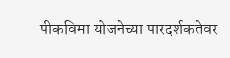पीकविमा योजनेच्या पारदर्शकतेवर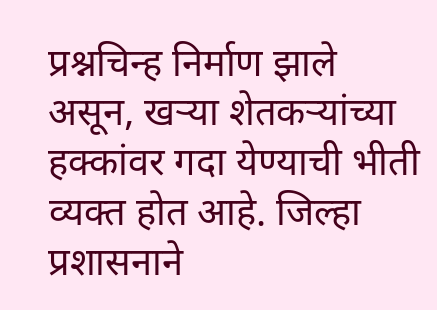प्रश्नचिन्ह निर्माण झाले असून, खऱ्या शेतकऱ्यांच्या हक्कांवर गदा येण्याची भीती व्यक्त होत आहे. जिल्हा प्रशासनाने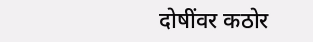दोषींवर कठोर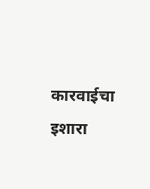कारवाईचा इशारा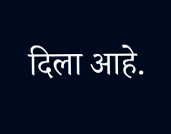दिला आहे.